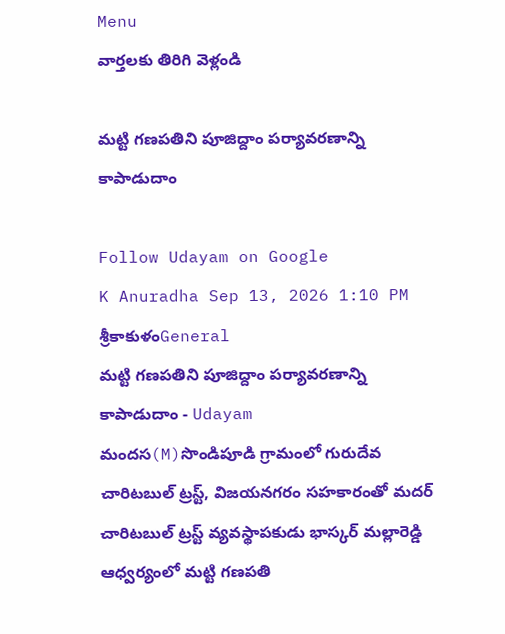Menu
వార్తలకు తిరిగి వెళ్లండి

మట్టి గణపతిని పూజిద్దాం పర్యావరణాన్ని కాపాడుదాం

Follow Udayam on Google
K Anuradha Sep 13, 2026 1:10 PM శ్రీకాకుళంGeneral
మట్టి గణపతిని పూజిద్దాం పర్యావరణాన్ని కాపాడుదాం - Udayam
మందస(M)సొండిపూడి గ్రామంలో గురుదేవ చారిటబుల్ ట్రస్ట్, విజయనగరం సహకారంతో మదర్ చారిటబుల్ ట్రస్ట్ వ్యవస్థాపకుడు భాస్కర్ మల్లారెడ్డి ఆధ్వర్యంలో మట్టి గణపతి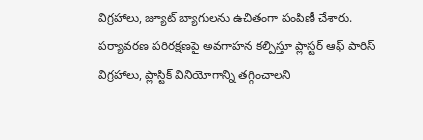విగ్రహాలు, జ్యూట్ బ్యాగులను ఉచితంగా పంపిణీ చేశారు. పర్యావరణ పరిరక్షణపై అవగాహన కల్పిస్తూ ప్లాస్టర్ ఆఫ్ పారిస్ విగ్రహాలు, ప్లాస్టిక్ వినియోగాన్ని తగ్గించాలని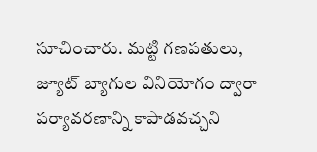సూచించారు. మట్టి గణపతులు, జ్యూట్ బ్యాగుల వినియోగం ద్వారా పర్యావరణాన్ని కాపాడవచ్చని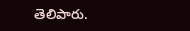తెలిపారు.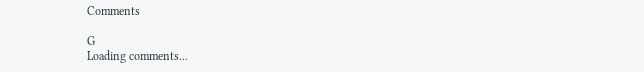Comments

G
Loading comments...